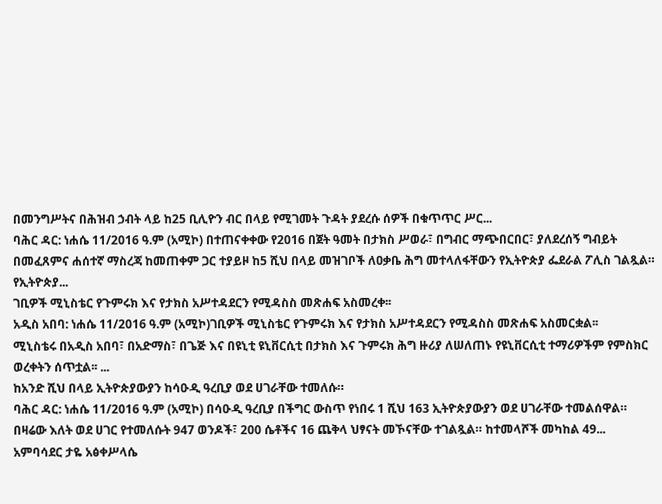በመንግሥትና በሕዝብ ኃብት ላይ ከ25 ቢሊዮን ብር በላይ የሚገመት ጉዳት ያደረሱ ሰዎች በቁጥጥር ሥር...
ባሕር ዳር: ነሐሴ 11/2016 ዓ.ም (አሚኮ) በተጠናቀቀው የ2016 በጀት ዓመት በታክስ ሥወራ፣ በግብር ማጭበርበር፣ ያለደረሰኝ ግብይት በመፈጸምና ሐሰተኛ ማስረጃ ከመጠቀም ጋር ተያይዞ ከ5 ሺህ በላይ መዝገቦች ለዐቃቤ ሕግ መተላለፋቸውን የኢትዮጵያ ፌደራል ፖሊስ ገልጿል።
የኢትዮጵያ...
ገቢዎች ሚኒስቴር የጉምሩክ እና የታክስ አሥተዳደርን የሚዳስስ መጽሐፍ አስመረቀ፡፡
አዲስ አበባ: ነሐሴ 11/2016 ዓ.ም (አሚኮ)ገቢዎች ሚኒስቴር የጉምሩክ እና የታክስ አሥተዳደርን የሚዳስስ መጽሐፍ አስመርቋል፡፡
ሚኒስቴሩ በአዲስ አበባ፣ በአድማስ፣ በጌጅ እና በዩኒቲ ዩኒቨርሲቲ በታክስ እና ጉምሩክ ሕግ ዙሪያ ለሠለጠኑ የዩኒቨርሲቲ ተማሪዎችም የምስክር ወረቀትን ሰጥቷል፡፡ ...
ከአንድ ሺህ በላይ ኢትዮጵያውያን ከሳዑዲ ዓረቢያ ወደ ሀገራቸው ተመለሱ።
ባሕር ዳር: ነሐሴ 11/2016 ዓ.ም (አሚኮ) በሳዑዲ ዓረቢያ በችግር ውስጥ የነበሩ 1 ሺህ 163 ኢትዮጵያውያን ወደ ሀገራቸው ተመልሰዋል።
በዛሬው እለት ወደ ሀገር የተመለሱት 947 ወንዶች፣ 200 ሴቶችና 16 ጨቅላ ህፃናት መኾናቸው ተገልጿል። ከተመላሾች መካከል 49...
አምባሳደር ታዬ አፅቀሥላሴ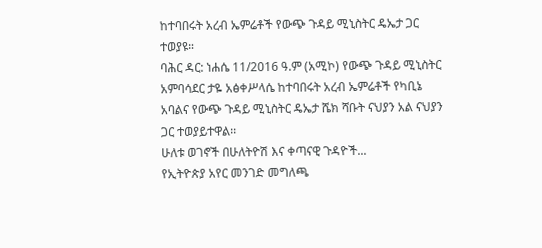ከተባበሩት አረብ ኤምሬቶች የውጭ ጉዳይ ሚኒስትር ዴኤታ ጋር ተወያዩ።
ባሕር ዳር: ነሐሴ 11/2016 ዓ.ም (አሚኮ) የውጭ ጉዳይ ሚኒስትር አምባሳደር ታዬ አፅቀሥላሴ ከተባበሩት አረብ ኤምሬቶች የካቢኔ አባልና የውጭ ጉዳይ ሚኒስትር ዴኤታ ሼክ ሻቡት ናህያን አል ናህያን ጋር ተወያይተዋል፡፡
ሁለቱ ወገኖች በሁለትዮሽ እና ቀጣናዊ ጉዳዮች...
የኢትዮጵያ አየር መንገድ መግለጫ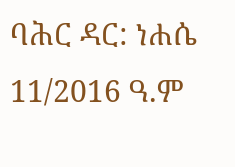ባሕር ዳር: ነሐሴ 11/2016 ዓ.ም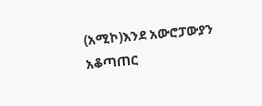(አሚኮ)እንደ አውሮፓውያን አቆጣጠር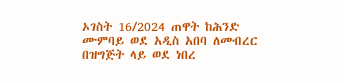ኦገስት 16/2024 ጠዋት ከሕንድ ሙምባይ ወደ አዲስ አበባ ለመብረር በዝግጅት ላይ ወደ ነበረ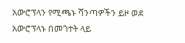አውሮፕላን የሚጫኑ ሻንጣዎችን ይዞ ወደ አውሮፕላኑ በመጎተት ላይ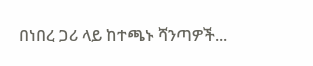በነበረ ጋሪ ላይ ከተጫኑ ሻንጣዎች...